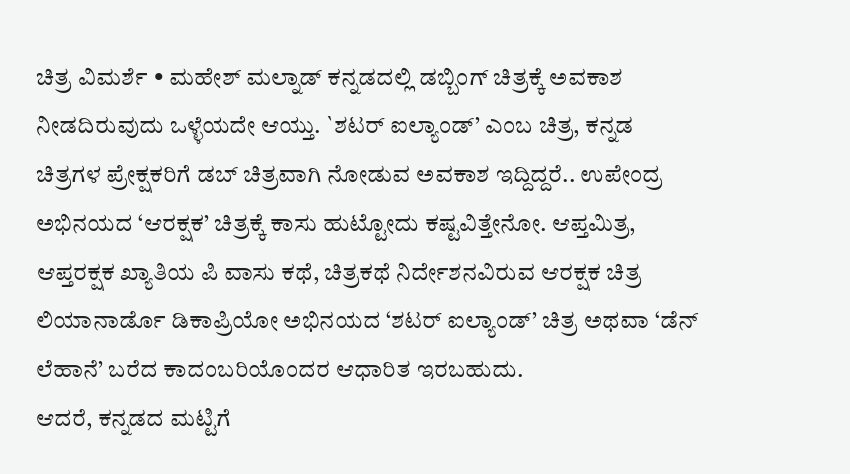ಚಿತ್ರ ವಿಮರ್ಶೆ • ಮಹೇಶ್ ಮಲ್ನಾಡ್ ಕನ್ನಡದಲ್ಲಿ ಡಬ್ಬಿಂಗ್ ಚಿತ್ರಕ್ಕೆ ಅವಕಾಶ ನೀಡದಿರುವುದು ಒಳ್ಳೆಯದೇ ಆಯ್ತು. `ಶಟರ್ ಐಲ್ಯಾಂಡ್’ ಎಂಬ ಚಿತ್ರ, ಕನ್ನಡ ಚಿತ್ರಗಳ ಪ್ರೇಕ್ಷಕರಿಗೆ ಡಬ್ ಚಿತ್ರವಾಗಿ ನೋಡುವ ಅವಕಾಶ ಇದ್ದಿದ್ದರೆ.. ಉಪೇಂದ್ರ ಅಭಿನಯದ ‘ಆರಕ್ಷಕ’ ಚಿತ್ರಕ್ಕೆ ಕಾಸು ಹುಟ್ಟೋದು ಕಷ್ಟವಿತ್ತೇನೋ. ಆಪ್ತಮಿತ್ರ, ಆಪ್ತರಕ್ಷಕ ಖ್ಯಾತಿಯ ಪಿ ವಾಸು ಕಥೆ, ಚಿತ್ರಕಥೆ ನಿರ್ದೇಶನವಿರುವ ಆರಕ್ಷಕ ಚಿತ್ರ ಲಿಯಾನಾರ್ಡೊ ಡಿಕಾಪ್ರಿಯೋ ಅಭಿನಯದ ‘ಶಟರ್ ಐಲ್ಯಾಂಡ್’ ಚಿತ್ರ ಅಥವಾ ‘ಡೆನ್ ಲೆಹಾನೆ’ ಬರೆದ ಕಾದಂಬರಿಯೊಂದರ ಆಧಾರಿತ ಇರಬಹುದು.
ಆದರೆ, ಕನ್ನಡದ ಮಟ್ಟಿಗೆ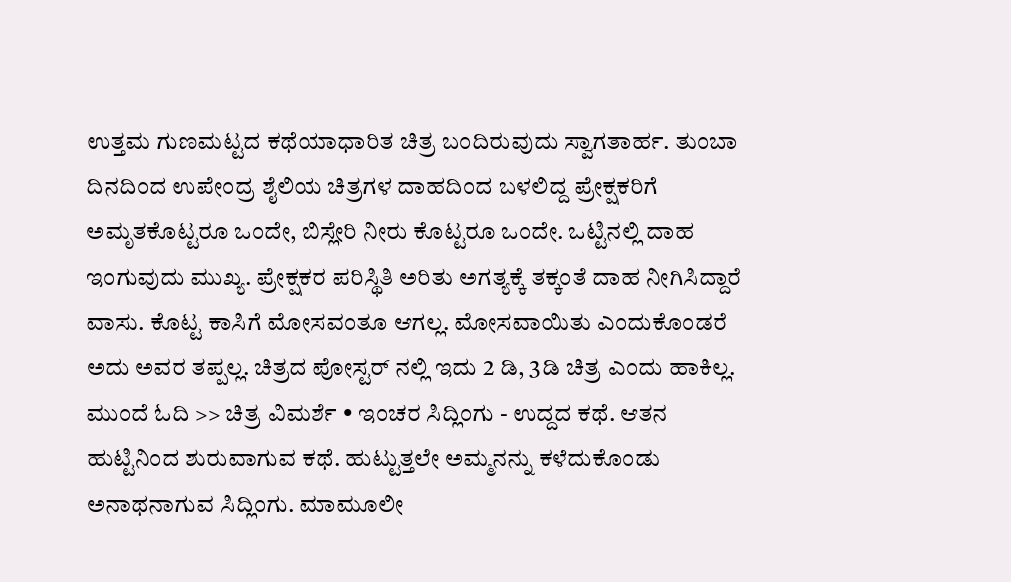ಉತ್ತಮ ಗುಣಮಟ್ಟದ ಕಥೆಯಾಧಾರಿತ ಚಿತ್ರ ಬಂದಿರುವುದು ಸ್ವಾಗತಾರ್ಹ. ತುಂಬಾ ದಿನದಿಂದ ಉಪೇಂದ್ರ ಶೈಲಿಯ ಚಿತ್ರಗಳ ದಾಹದಿಂದ ಬಳಲಿದ್ದ ಪ್ರೇಕ್ಷಕರಿಗೆ ಅಮೃತಕೊಟ್ಟರೂ ಒಂದೇ, ಬಿಸ್ಲೇರಿ ನೀರು ಕೊಟ್ಟರೂ ಒಂದೇ. ಒಟ್ಟಿನಲ್ಲಿ ದಾಹ ಇಂಗುವುದು ಮುಖ್ಯ. ಪ್ರೇಕ್ಷಕರ ಪರಿಸ್ಥಿತಿ ಅರಿತು ಅಗತ್ಯಕ್ಕೆ ತಕ್ಕಂತೆ ದಾಹ ನೀಗಿಸಿದ್ದಾರೆ ವಾಸು. ಕೊಟ್ಟ ಕಾಸಿಗೆ ಮೋಸವಂತೂ ಆಗಲ್ಲ. ಮೋಸವಾಯಿತು ಎಂದುಕೊಂಡರೆ ಅದು ಅವರ ತಪ್ಪಲ್ಲ. ಚಿತ್ರದ ಪೋಸ್ಟರ್ ನಲ್ಲಿ ಇದು 2 ಡಿ, 3ಡಿ ಚಿತ್ರ ಎಂದು ಹಾಕಿಲ್ಲ.
ಮುಂದೆ ಓದಿ >> ಚಿತ್ರ ವಿಮರ್ಶೆ • ಇಂಚರ ಸಿದ್ಲಿಂಗು - ಉದ್ದದ ಕಥೆ. ಆತನ ಹುಟ್ಟಿನಿಂದ ಶುರುವಾಗುವ ಕಥೆ. ಹುಟ್ಟುತ್ತಲೇ ಅಮ್ಮನನ್ನು ಕಳೆದುಕೊಂಡು ಅನಾಥನಾಗುವ ಸಿದ್ಲಿಂಗು. ಮಾಮೂಲೀ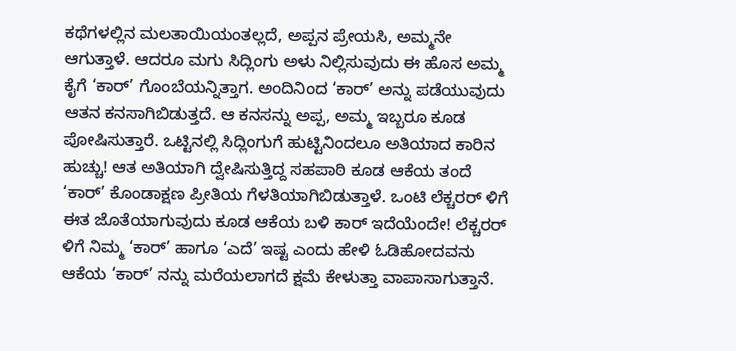ಕಥೆಗಳಲ್ಲಿನ ಮಲತಾಯಿಯಂತಲ್ಲದೆ, ಅಪ್ಪನ ಪ್ರೇಯಸಿ, ಅಮ್ಮನೇ ಆಗುತ್ತಾಳೆ. ಆದರೂ ಮಗು ಸಿದ್ಲಿಂಗು ಅಳು ನಿಲ್ಲಿಸುವುದು ಈ ಹೊಸ ಅಮ್ಮ ಕೈಗೆ ‘ಕಾರ್’ ಗೊಂಬೆಯನ್ನಿತ್ತಾಗ. ಅಂದಿನಿಂದ ‘ಕಾರ್’ ಅನ್ನು ಪಡೆಯುವುದು ಆತನ ಕನಸಾಗಿಬಿಡುತ್ತದೆ. ಆ ಕನಸನ್ನು ಅಪ್ಪ, ಅಮ್ಮ ಇಬ್ಬರೂ ಕೂಡ ಪೋಷಿಸುತ್ತಾರೆ. ಒಟ್ಟಿನಲ್ಲಿ ಸಿದ್ಲಿಂಗುಗೆ ಹುಟ್ಟಿನಿಂದಲೂ ಅತಿಯಾದ ಕಾರಿನ ಹುಚ್ಚು! ಆತ ಅತಿಯಾಗಿ ದ್ವೇಷಿಸುತ್ತಿದ್ದ ಸಹಪಾಠಿ ಕೂಡ ಆಕೆಯ ತಂದೆ ‘ಕಾರ್’ ಕೊಂಡಾಕ್ಷಣ ಪ್ರೀತಿಯ ಗೆಳತಿಯಾಗಿಬಿಡುತ್ತಾಳೆ. ಒಂಟಿ ಲೆಕ್ಚರರ್ ಳಿಗೆ ಈತ ಜೊತೆಯಾಗುವುದು ಕೂಡ ಆಕೆಯ ಬಳಿ ಕಾರ್ ಇದೆಯೆಂದೇ! ಲೆಕ್ಚರರ್ ಳಿಗೆ ನಿಮ್ಮ ‘ಕಾರ್’ ಹಾಗೂ ‘ಎದೆ’ ಇಷ್ಟ ಎಂದು ಹೇಳಿ ಓಡಿಹೋದವನು ಆಕೆಯ ‘ಕಾರ್’ ನನ್ನು ಮರೆಯಲಾಗದೆ ಕ್ಷಮೆ ಕೇಳುತ್ತಾ ವಾಪಾಸಾಗುತ್ತಾನೆ.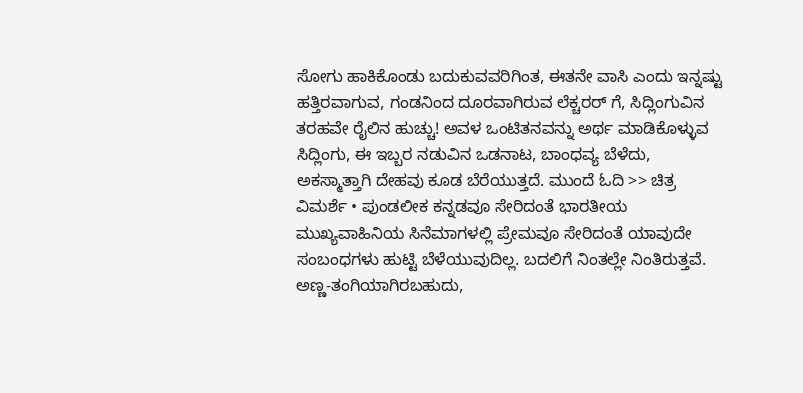ಸೋಗು ಹಾಕಿಕೊಂಡು ಬದುಕುವವರಿಗಿಂತ, ಈತನೇ ವಾಸಿ ಎಂದು ಇನ್ನಷ್ಟು ಹತ್ತಿರವಾಗುವ, ಗಂಡನಿಂದ ದೂರವಾಗಿರುವ ಲೆಕ್ಚರರ್ ಗೆ, ಸಿದ್ಲಿಂಗುವಿನ ತರಹವೇ ರೈಲಿನ ಹುಚ್ಚು! ಅವಳ ಒಂಟಿತನವನ್ನು ಅರ್ಥ ಮಾಡಿಕೊಳ್ಳುವ ಸಿದ್ಲಿಂಗು, ಈ ಇಬ್ಬರ ನಡುವಿನ ಒಡನಾಟ, ಬಾಂಧವ್ಯ ಬೆಳೆದು, ಅಕಸ್ಮಾತ್ತಾಗಿ ದೇಹವು ಕೂಡ ಬೆರೆಯುತ್ತದೆ. ಮುಂದೆ ಓದಿ >> ಚಿತ್ರ ವಿಮರ್ಶೆ • ಪುಂಡಲೀಕ ಕನ್ನಡವೂ ಸೇರಿದಂತೆ ಭಾರತೀಯ ಮುಖ್ಯವಾಹಿನಿಯ ಸಿನೆಮಾಗಳಲ್ಲಿ ಪ್ರೇಮವೂ ಸೇರಿದಂತೆ ಯಾವುದೇ ಸಂಬಂಧಗಳು ಹುಟ್ಟಿ ಬೆಳೆಯುವುದಿಲ್ಲ. ಬದಲಿಗೆ ನಿಂತಲ್ಲೇ ನಿಂತಿರುತ್ತವೆ. ಅಣ್ಣ-ತಂಗಿಯಾಗಿರಬಹುದು,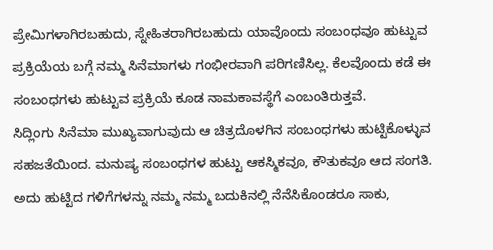ಪ್ರೇಮಿಗಳಾಗಿರಬಹುದು, ಸ್ನೇಹಿತರಾಗಿರಬಹುದು ಯಾವೊಂದು ಸಂಬಂಧವೂ ಹುಟ್ಟುವ ಪ್ರಕ್ರಿಯೆಯ ಬಗ್ಗೆ ನಮ್ಮ ಸಿನೆಮಾಗಳು ಗಂಭೀರವಾಗಿ ಪರಿಗಣಿಸಿಲ್ಲ. ಕೆಲವೊಂದು ಕಡೆ ಈ ಸಂಬಂಧಗಳು ಹುಟ್ಟುವ ಪ್ರಕ್ರಿಯೆ ಕೂಡ ನಾಮಕಾವಸ್ಥೆಗೆ ಎಂಬಂತಿರುತ್ತವೆ.
ಸಿದ್ಲಿಂಗು ಸಿನೆಮಾ ಮುಖ್ಯವಾಗುವುದು ಆ ಚಿತ್ರದೊಳಗಿನ ಸಂಬಂಧಗಳು ಹುಟ್ಟಿಕೊಳ್ಳುವ ಸಹಜತೆಯಿಂದ. ಮನುಷ್ಯ ಸಂಬಂಧಗಳ ಹುಟ್ಟು ಆಕಸ್ಮಿಕವೂ, ಕೌತುಕವೂ ಆದ ಸಂಗತಿ. ಅದು ಹುಟ್ಟಿದ ಗಳಿಗೆಗಳನ್ನು ನಮ್ಮ ನಮ್ಮ ಬದುಕಿನಲ್ಲಿ ನೆನೆಸಿಕೊಂಡರೂ ಸಾಕು,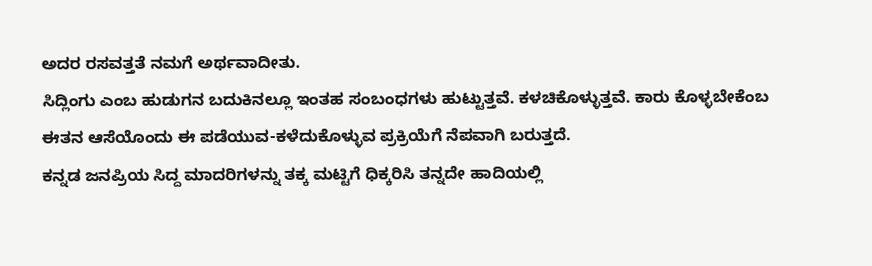ಅದರ ರಸವತ್ತತೆ ನಮಗೆ ಅರ್ಥವಾದೀತು.
ಸಿದ್ಲಿಂಗು ಎಂಬ ಹುಡುಗನ ಬದುಕಿನಲ್ಲೂ ಇಂತಹ ಸಂಬಂಧಗಳು ಹುಟ್ಟುತ್ತವೆ. ಕಳಚಿಕೊಳ್ಳುತ್ತವೆ. ಕಾರು ಕೊಳ್ಳಬೇಕೆಂಬ ಈತನ ಆಸೆಯೊಂದು ಈ ಪಡೆಯುವ-ಕಳೆದುಕೊಳ್ಳುವ ಪ್ರಕ್ರಿಯೆಗೆ ನೆಪವಾಗಿ ಬರುತ್ತದೆ.
ಕನ್ನಡ ಜನಪ್ರಿಯ ಸಿದ್ದ ಮಾದರಿಗಳನ್ನು ತಕ್ಕ ಮಟ್ಟಿಗೆ ಧಿಕ್ಕರಿಸಿ ತನ್ನದೇ ಹಾದಿಯಲ್ಲಿ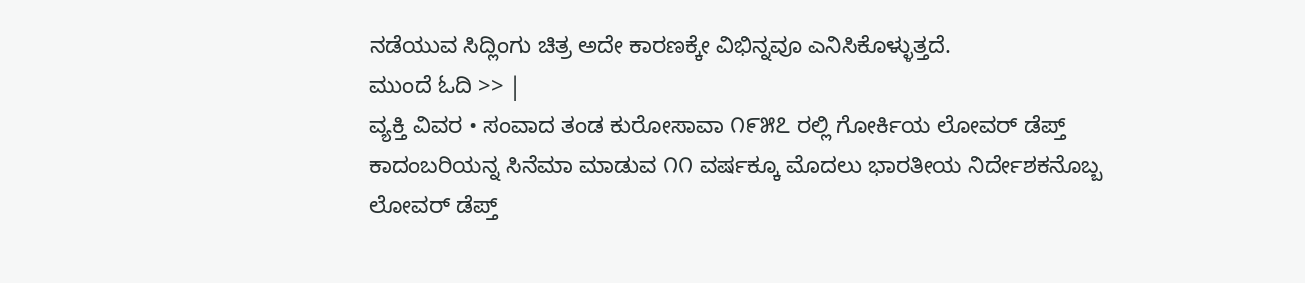ನಡೆಯುವ ಸಿದ್ಲಿಂಗು ಚಿತ್ರ ಅದೇ ಕಾರಣಕ್ಕೇ ವಿಭಿನ್ನವೂ ಎನಿಸಿಕೊಳ್ಳುತ್ತದೆ.
ಮುಂದೆ ಓದಿ >> |
ವ್ಯಕ್ತಿ ವಿವರ • ಸಂವಾದ ತಂಡ ಕುರೋಸಾವಾ ೧೯೫೭ ರಲ್ಲಿ ಗೋರ್ಕಿಯ ಲೋವರ್ ಡೆಪ್ತ್ ಕಾದಂಬರಿಯನ್ನ ಸಿನೆಮಾ ಮಾಡುವ ೧೧ ವರ್ಷಕ್ಕೂ ಮೊದಲು ಭಾರತೀಯ ನಿರ್ದೇಶಕನೊಬ್ಬ ಲೋವರ್ ಡೆಪ್ತ್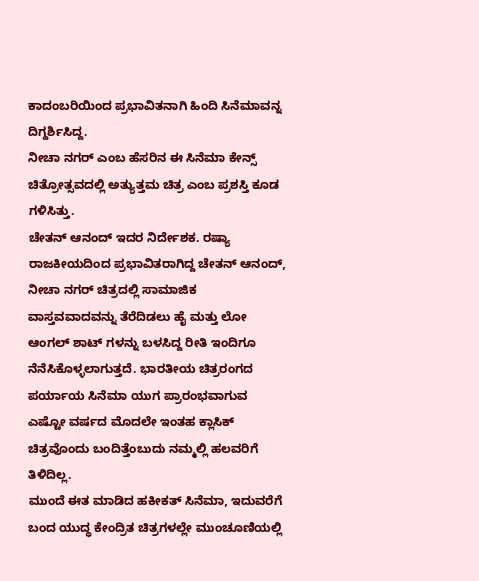ಕಾದಂಬರಿಯಿಂದ ಪ್ರಭಾವಿತನಾಗಿ ಹಿಂದಿ ಸಿನೆಮಾವನ್ನ ದಿಗ್ದರ್ಶಿಸಿದ್ದ.
ನೀಚಾ ನಗರ್ ಎಂಬ ಹೆಸರಿನ ಈ ಸಿನೆಮಾ ಕೇನ್ಸ್ ಚಿತ್ರೋತ್ಸವದಲ್ಲಿ ಅತ್ಯುತ್ತಮ ಚಿತ್ರ ಎಂಬ ಪ್ರಶಸ್ತಿ ಕೂಡ ಗಳಿಸಿತ್ತು.
ಚೇತನ್ ಆನಂದ್ ಇದರ ನಿರ್ದೇಶಕ. ರಷ್ಯಾ ರಾಜಕೀಯದಿಂದ ಪ್ರಭಾವಿತರಾಗಿದ್ದ ಚೇತನ್ ಆನಂದ್, ನೀಚಾ ನಗರ್ ಚಿತ್ರದಲ್ಲಿ ಸಾಮಾಜಿಕ ವಾಸ್ತವವಾದವನ್ನು ತೆರೆದಿಡಲು ಹೈ ಮತ್ತು ಲೋ ಆಂಗಲ್ ಶಾಟ್ ಗಳನ್ನು ಬಳಸಿದ್ದ ರೀತಿ ಇಂದಿಗೂ ನೆನೆಸಿಕೊಳ್ಳಲಾಗುತ್ತದೆ. ಭಾರತೀಯ ಚಿತ್ರರಂಗದ ಪರ್ಯಾಯ ಸಿನೆಮಾ ಯುಗ ಪ್ರಾರಂಭವಾಗುವ ಎಷ್ಟೋ ವರ್ಷದ ಮೊದಲೇ ಇಂತಹ ಕ್ಲಾಸಿಕ್ ಚಿತ್ರವೊಂದು ಬಂದಿತ್ತೆಂಬುದು ನಮ್ಮಲ್ಲಿ ಹಲವರಿಗೆ ತಿಳಿದಿಲ್ಲ.
ಮುಂದೆ ಈತ ಮಾಡಿದ ಹಕೀಕತ್ ಸಿನೆಮಾ, ಇದುವರೆಗೆ ಬಂದ ಯುದ್ಧ ಕೇಂದ್ರಿತ ಚಿತ್ರಗಳಲ್ಲೇ ಮುಂಚೂಣಿಯಲ್ಲಿ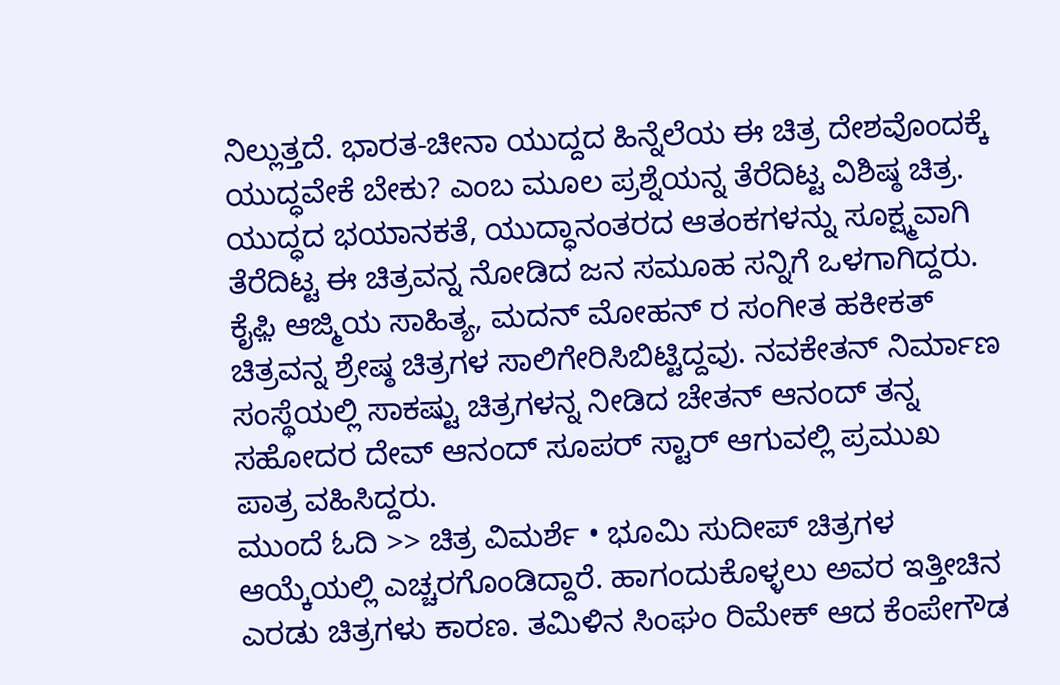ನಿಲ್ಲುತ್ತದೆ. ಭಾರತ-ಚೀನಾ ಯುದ್ದದ ಹಿನ್ನೆಲೆಯ ಈ ಚಿತ್ರ ದೇಶವೊಂದಕ್ಕೆ ಯುದ್ಧವೇಕೆ ಬೇಕು? ಎಂಬ ಮೂಲ ಪ್ರಶ್ನೆಯನ್ನ ತೆರೆದಿಟ್ಟ ವಿಶಿಷ್ಠ ಚಿತ್ರ. ಯುದ್ಧದ ಭಯಾನಕತೆ, ಯುದ್ಧಾನಂತರದ ಆತಂಕಗಳನ್ನು ಸೂಕ್ಷ್ಮವಾಗಿ ತೆರೆದಿಟ್ಟ ಈ ಚಿತ್ರವನ್ನ ನೋಡಿದ ಜನ ಸಮೂಹ ಸನ್ನಿಗೆ ಒಳಗಾಗಿದ್ದರು. ಕೈಫ಼ಿ ಆಜ್ಮಿಯ ಸಾಹಿತ್ಯ, ಮದನ್ ಮೋಹನ್ ರ ಸಂಗೀತ ಹಕೀಕತ್ ಚಿತ್ರವನ್ನ ಶ್ರೇಷ್ಠ ಚಿತ್ರಗಳ ಸಾಲಿಗೇರಿಸಿಬಿಟ್ಟಿದ್ದವು. ನವಕೇತನ್ ನಿರ್ಮಾಣ ಸಂಸ್ಥೆಯಲ್ಲಿ ಸಾಕಷ್ಟು ಚಿತ್ರಗಳನ್ನ ನೀಡಿದ ಚೇತನ್ ಆನಂದ್ ತನ್ನ ಸಹೋದರ ದೇವ್ ಆನಂದ್ ಸೂಪರ್ ಸ್ಟಾರ್ ಆಗುವಲ್ಲಿ ಪ್ರಮುಖ ಪಾತ್ರ ವಹಿಸಿದ್ದರು.
ಮುಂದೆ ಓದಿ >> ಚಿತ್ರ ವಿಮರ್ಶೆ • ಭೂಮಿ ಸುದೀಪ್ ಚಿತ್ರಗಳ ಆಯ್ಕೆಯಲ್ಲಿ ಎಚ್ಚರಗೊಂಡಿದ್ದಾರೆ. ಹಾಗಂದುಕೊಳ್ಳಲು ಅವರ ಇತ್ತೀಚಿನ ಎರಡು ಚಿತ್ರಗಳು ಕಾರಣ. ತಮಿಳಿನ ಸಿಂಘಂ ರಿಮೇಕ್ ಆದ ಕೆಂಪೇಗೌಡ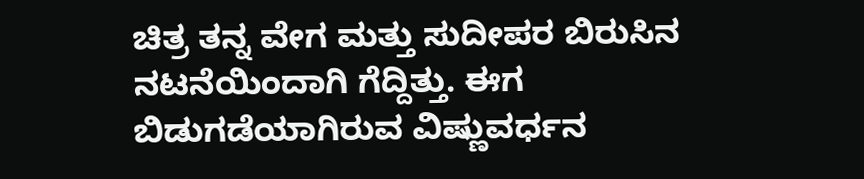ಚಿತ್ರ ತನ್ನ ವೇಗ ಮತ್ತು ಸುದೀಪರ ಬಿರುಸಿನ ನಟನೆಯಿಂದಾಗಿ ಗೆದ್ದಿತ್ತು. ಈಗ ಬಿಡುಗಡೆಯಾಗಿರುವ ವಿಷ್ಣುವರ್ಧನ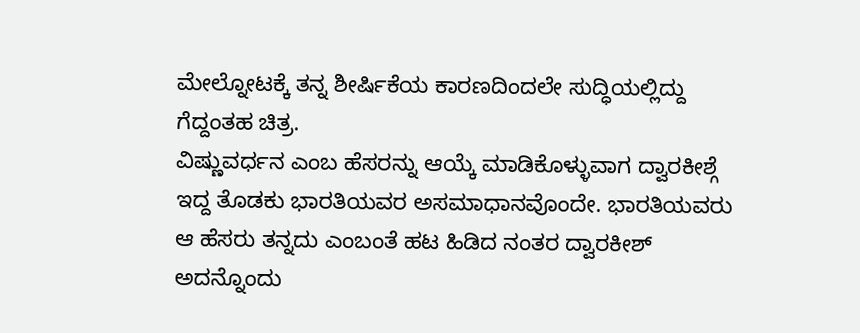ಮೇಲ್ನೋಟಕ್ಕೆ ತನ್ನ ಶೀರ್ಷಿಕೆಯ ಕಾರಣದಿಂದಲೇ ಸುದ್ಧಿಯಲ್ಲಿದ್ದು ಗೆದ್ದಂತಹ ಚಿತ್ರ.
ವಿಷ್ಣುವರ್ಧನ ಎಂಬ ಹೆಸರನ್ನು ಆಯ್ಕೆ ಮಾಡಿಕೊಳ್ಳುವಾಗ ದ್ವಾರಕೀಶ್ಗೆ ಇದ್ದ ತೊಡಕು ಭಾರತಿಯವರ ಅಸಮಾಧಾನವೊಂದೇ. ಭಾರತಿಯವರು ಆ ಹೆಸರು ತನ್ನದು ಎಂಬಂತೆ ಹಟ ಹಿಡಿದ ನಂತರ ದ್ವಾರಕೀಶ್ ಅದನ್ನೊಂದು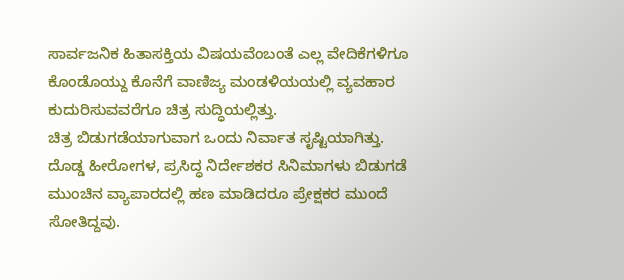ಸಾರ್ವಜನಿಕ ಹಿತಾಸಕ್ತಿಯ ವಿಷಯವೆಂಬಂತೆ ಎಲ್ಲ ವೇದಿಕೆಗಳಿಗೂ ಕೊಂಡೊಯ್ದು ಕೊನೆಗೆ ವಾಣಿಜ್ಯ ಮಂಡಳಿಯಯಲ್ಲಿ ವ್ಯವಹಾರ ಕುದುರಿಸುವವರೆಗೂ ಚಿತ್ರ ಸುದ್ಧಿಯಲ್ಲಿತ್ತು.
ಚಿತ್ರ ಬಿಡುಗಡೆಯಾಗುವಾಗ ಒಂದು ನಿರ್ವಾತ ಸೃಷ್ಟಿಯಾಗಿತ್ತು. ದೊಡ್ಡ ಹೀರೋಗಳ, ಪ್ರಸಿದ್ಧ ನಿರ್ದೇಶಕರ ಸಿನಿಮಾಗಳು ಬಿಡುಗಡೆ ಮುಂಚಿನ ವ್ಯಾಪಾರದಲ್ಲಿ ಹಣ ಮಾಡಿದರೂ ಪ್ರೇಕ್ಷಕರ ಮುಂದೆ ಸೋತಿದ್ದವು.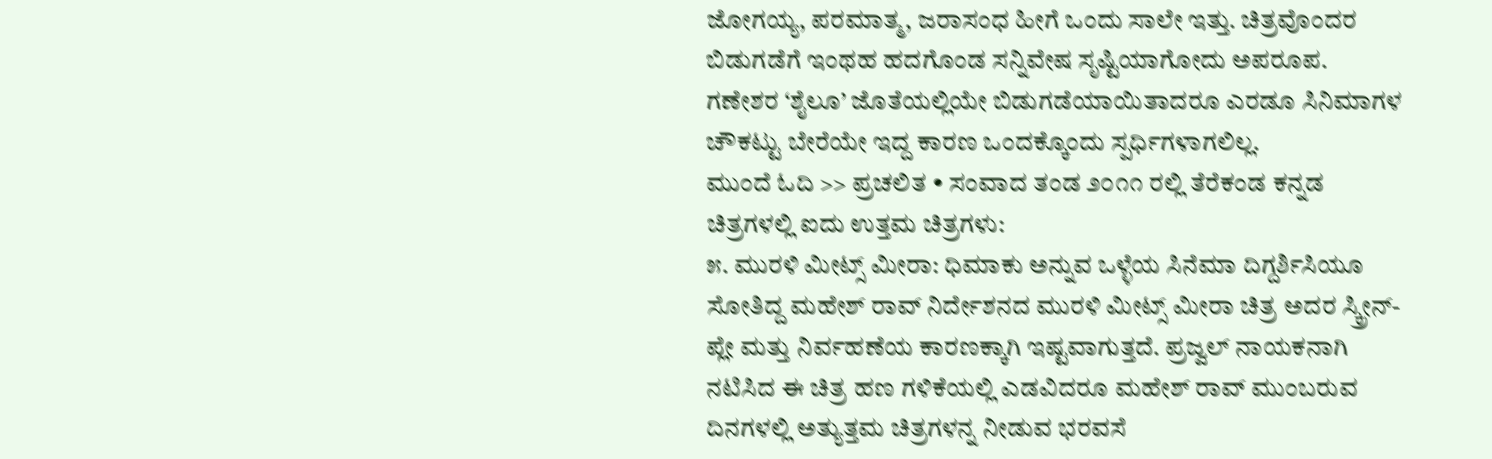ಜೋಗಯ್ಯ, ಪರಮಾತ್ಮ, ಜರಾಸಂಧ ಹೀಗೆ ಒಂದು ಸಾಲೇ ಇತ್ತು. ಚಿತ್ರವೊಂದರ ಬಿಡುಗಡೆಗೆ ಇಂಥಹ ಹದಗೊಂಡ ಸನ್ನಿವೇಷ ಸೃಷ್ಟಿಯಾಗೋದು ಅಪರೂಪ. ಗಣೇಶರ ‘ಶೈಲೂ’ ಜೊತೆಯಲ್ಲಿಯೇ ಬಿಡುಗಡೆಯಾಯಿತಾದರೂ ಎರಡೂ ಸಿನಿಮಾಗಳ ಚೌಕಟ್ಟು ಬೇರೆಯೇ ಇದ್ದ ಕಾರಣ ಒಂದಕ್ಕೊಂದು ಸ್ಪರ್ಧಿಗಳಾಗಲಿಲ್ಲ.
ಮುಂದೆ ಓದಿ >> ಪ್ರಚಲಿತ • ಸಂವಾದ ತಂಡ ೨೦೧೧ ರಲ್ಲಿ ತೆರೆಕಂಡ ಕನ್ನಡ ಚಿತ್ರಗಳಲ್ಲಿ ಐದು ಉತ್ತಮ ಚಿತ್ರಗಳು:
೫. ಮುರಳಿ ಮೀಟ್ಸ್ ಮೀರಾ: ಧಿಮಾಕು ಅನ್ನುವ ಒಳ್ಳೆಯ ಸಿನೆಮಾ ದಿಗ್ದರ್ಶಿಸಿಯೂ ಸೋತಿದ್ದ ಮಹೇಶ್ ರಾವ್ ನಿರ್ದೇಶನದ ಮುರಳಿ ಮೀಟ್ಸ್ ಮೀರಾ ಚಿತ್ರ ಅದರ ಸ್ಕ್ರೀನ್-ಪ್ಲೇ ಮತ್ತು ನಿರ್ವಹಣೆಯ ಕಾರಣಕ್ಕಾಗಿ ಇಷ್ಟವಾಗುತ್ತದೆ. ಪ್ರಜ್ವಲ್ ನಾಯಕನಾಗಿ ನಟಿಸಿದ ಈ ಚಿತ್ರ ಹಣ ಗಳಿಕೆಯಲ್ಲಿ ಎಡವಿದರೂ ಮಹೇಶ್ ರಾವ್ ಮುಂಬರುವ ದಿನಗಳಲ್ಲಿ ಅತ್ಯುತ್ತಮ ಚಿತ್ರಗಳನ್ನ ನೀಡುವ ಭರವಸೆ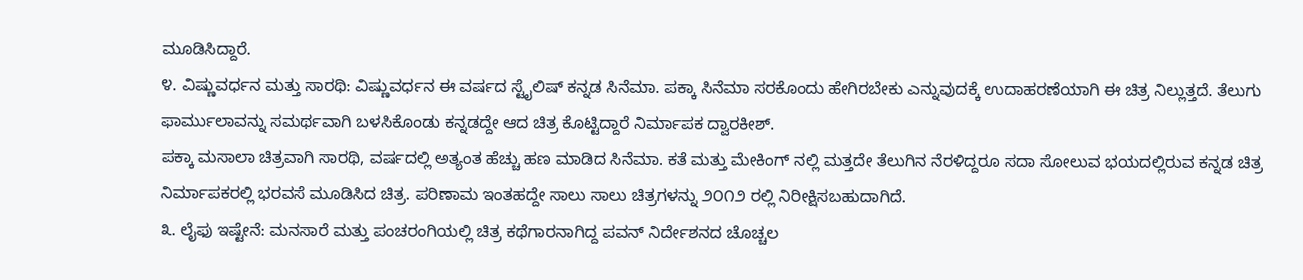ಮೂಡಿಸಿದ್ದಾರೆ.
೪. ವಿಷ್ಣುವರ್ಧನ ಮತ್ತು ಸಾರಥಿ: ವಿಷ್ಣುವರ್ಧನ ಈ ವರ್ಷದ ಸ್ಟೈಲಿಷ್ ಕನ್ನಡ ಸಿನೆಮಾ. ಪಕ್ಕಾ ಸಿನೆಮಾ ಸರಕೊಂದು ಹೇಗಿರಬೇಕು ಎನ್ನುವುದಕ್ಕೆ ಉದಾಹರಣೆಯಾಗಿ ಈ ಚಿತ್ರ ನಿಲ್ಲುತ್ತದೆ. ತೆಲುಗು ಫಾರ್ಮುಲಾವನ್ನು ಸಮರ್ಥವಾಗಿ ಬಳಸಿಕೊಂಡು ಕನ್ನಡದ್ದೇ ಆದ ಚಿತ್ರ ಕೊಟ್ಟಿದ್ದಾರೆ ನಿರ್ಮಾಪಕ ದ್ವಾರಕೀಶ್.
ಪಕ್ಕಾ ಮಸಾಲಾ ಚಿತ್ರವಾಗಿ ಸಾರಥಿ, ವರ್ಷದಲ್ಲಿ ಅತ್ಯಂತ ಹೆಚ್ಚು ಹಣ ಮಾಡಿದ ಸಿನೆಮಾ. ಕತೆ ಮತ್ತು ಮೇಕಿಂಗ್ ನಲ್ಲಿ ಮತ್ತದೇ ತೆಲುಗಿನ ನೆರಳಿದ್ದರೂ ಸದಾ ಸೋಲುವ ಭಯದಲ್ಲಿರುವ ಕನ್ನಡ ಚಿತ್ರ ನಿರ್ಮಾಪಕರಲ್ಲಿ ಭರವಸೆ ಮೂಡಿಸಿದ ಚಿತ್ರ. ಪರಿಣಾಮ ಇಂತಹದ್ದೇ ಸಾಲು ಸಾಲು ಚಿತ್ರಗಳನ್ನು ೨೦೧೨ ರಲ್ಲಿ ನಿರೀಕ್ಷಿಸಬಹುದಾಗಿದೆ.
೩. ಲೈಫು ಇಷ್ಟೇನೆ: ಮನಸಾರೆ ಮತ್ತು ಪಂಚರಂಗಿಯಲ್ಲಿ ಚಿತ್ರ ಕಥೆಗಾರನಾಗಿದ್ದ ಪವನ್ ನಿರ್ದೇಶನದ ಚೊಚ್ಚಲ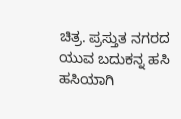ಚಿತ್ರ. ಪ್ರಸ್ತುತ ನಗರದ ಯುವ ಬದುಕನ್ನ ಹಸಿ ಹಸಿಯಾಗಿ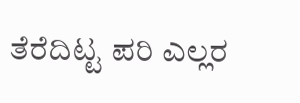ತೆರೆದಿಟ್ಟ ಪರಿ ಎಲ್ಲರ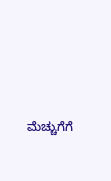ಮೆಚ್ಚುಗೆಗೆ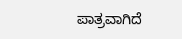ಪಾತ್ರವಾಗಿದೆ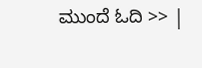ಮುಂದೆ ಓದಿ >> |